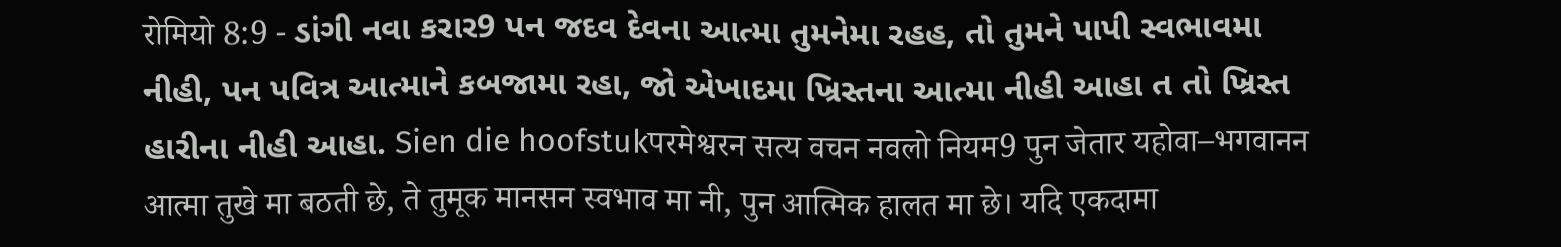रोमियो 8:9 - ડાંગી નવા કરાર9 પન જદવ દેવના આત્મા તુમનેમા રહહ, તો તુમને પાપી સ્વભાવમા નીહી, પન પવિત્ર આત્માને કબજામા રહા, જો એખાદમા ખ્રિસ્તના આત્મા નીહી આહા ત તો ખ્રિસ્ત હારીના નીહી આહા. Sien die hoofstukपरमेश्वरन सत्य वचन नवलो नियम9 पुन जेतार यहोवा–भगवानन आत्मा तुखे मा बठती छे, ते तुमूक मानसन स्वभाव मा नी, पुन आत्मिक हालत मा छे। यदि एकदामा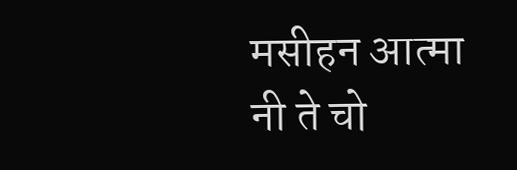मसीहन आत्मा नी ते चो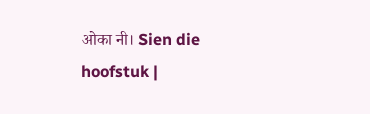ओका नी। Sien die hoofstuk |